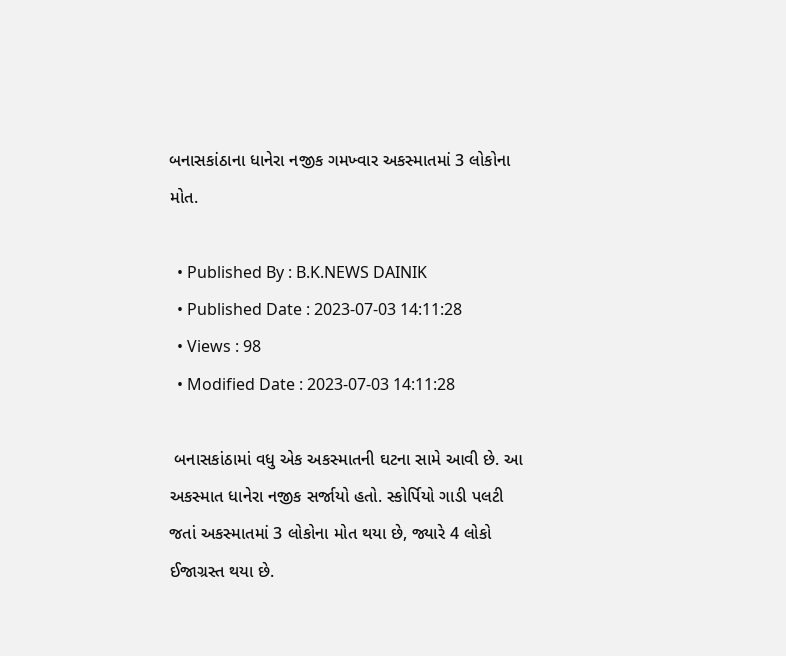બનાસકાંઠાના ધાનેરા નજીક ગમખ્વાર અકસ્માતમાં 3 લોકોના મોત.

  • Published By : B.K.NEWS DAINIK
  • Published Date : 2023-07-03 14:11:28
  • Views : 98
  • Modified Date : 2023-07-03 14:11:28

 બનાસકાંઠામાં વધુ એક અકસ્માતની ઘટના સામે આવી છે. આ અકસ્માત ધાનેરા નજીક સર્જાયો હતો. સ્કોર્પિયો ગાડી પલટી જતાં અકસ્માતમાં 3 લોકોના મોત થયા છે, જ્યારે 4 લોકો ઈજાગ્રસ્ત થયા છે.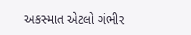અકસ્માત એટલો ગંભીર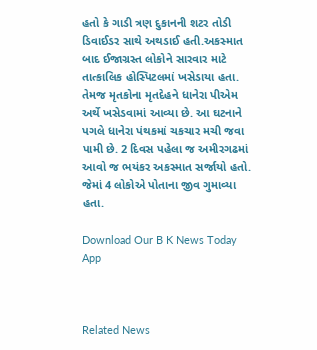હતો કે ગાડી ત્રણ દુકાનની શટર તોડી ડિવાઈડર સાથે અથડાઈ હતી.અકસ્માત બાદ ઈજાગ્રસ્ત લોકોને સારવાર માટે તાત્કાલિક હોસ્પિટલમાં ખસેડાયા હતા. તેમજ મૃતકોના મૃતદેહને ધાનેરા પીએમ અર્થે ખસેડવામાં આવ્યા છે. આ ઘટનાને પગલે ધાનેરા પંથકમાં ચકચાર મચી જવા પામી છે. 2 દિવસ પહેલા જ અમીરગઢમાં આવો જ ભયંકર અકસ્માત સર્જાયો હતો. જેમાં 4 લોકોએ પોતાના જીવ ગુમાવ્યા હતા.

Download Our B K News Today App



Related News